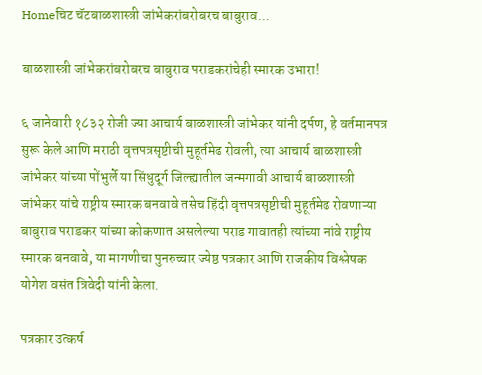Homeचिट चॅटबाळशास्त्री जांभेकरांबरोबरच बाबुराव...

बाळशास्त्री जांभेकरांबरोबरच बाबुराव पराडकरांचेही स्मारक उभारा!

६ जानेवारी १८३२ रोजी ज्या आचार्य बाळशास्त्री जांभेकर यांनी दर्पण, हे वर्तमानपत्र सुरू केले आणि मराठी वृत्तपत्रसृष्टीची मुहूर्तमेढ रोवली, त्या आचार्य बाळशास्त्री जांभेकर यांच्या पोंभुर्ले या सिंधुदूर्ग जिल्ह्यातील जन्मगावी आचार्य बाळशास्त्री जांभेकर यांचे राष्ट्रीय स्मारक बनवावे तसेच हिंदी वृत्तपत्रसृष्टीची मुहूर्तमेढ रो‌वणाऱ्या बाबुराव पराडकर यांच्या कोकणात असलेल्या पराड गावातही त्यांच्या नांवे राष्ट्रीय स्मारक बनवावे, या मागणीचा पुनरुच्चार ज्येष्ठ पत्रकार आणि राजकीय विश्लेषक योगेश वसंत त्रिवेदी यांनी केला.

पत्रकार उत्कर्ष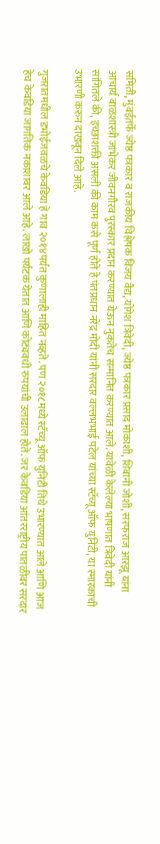समिती, मुंबईतर्फे ज्येष्ठ पत्रकार व राजकीय विश्लेषक विजय वैद्य, योगेश त्रिवेदी, ज्येष्ठ पत्रकार प्रसाद मोकाशी, शिबानी जोशी, सरफराज आरझू यांना आचार्य बाळशास्त्री जांभेकर जीवनगौरव पुरस्कार प्रदान करण्यात येऊन नुकतेच सन्मानित करण्यात आले. यावेळी केलेल्या भाषणात त्रिवेदी यांनी सांगितले की, इच्छाशक्ती असली की काम कसे पूर्ण होते हे पंतप्रधान नरेंद्र मोदी यांनी सरदार वल्लभभाई पटेल यांच्या स्टॅच्यू ऑफ युनिटी, या स्मारकाची उभारणी करुन दाखवून दिले आहे.

गुजरातमधील डभोईजवळचे केवडिया हे गाव २०१४पर्यंत कुणालाही माहित नव्हते. पण २०१८मध्ये स्टॅच्यू ऑफ युनिटी तिथे उभारण्यात आले आणि आज हेच केवडिया जागतिक नकाशावर आले आहे. लाखो पर्यटक येतात आणि कोट्यवधी रुपयांची उलाढाल होते. जर केवडिया आंतरराष्ट्रीय पातळीवर सरदार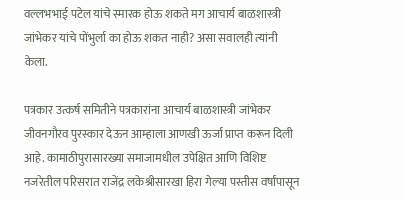वल्लभभाई पटेल यांचे स्मारक होऊ शकते मग आचार्य बाळशास्त्री जांभेकर यांचे पोंभुर्ला का होऊ शकत नाही? असा सवालही त्यांनी केला.

पत्रकार उत्कर्ष समितीने पत्रकारांना आचार्य बाळशास्त्री जांभेकर जीवनगौरव पुरस्कार देऊन आम्हाला आणखी ऊर्जा प्राप्त करून दिली आहे. कामाठीपुरासारख्या समाजामधील उपेक्षित आणि विशिष्ट नजरेतील परिसरात राजेंद्र लकेश्रीसारखा हिरा गेल्या पस्तीस वर्षांपासून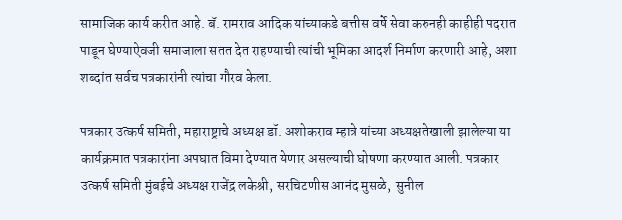सामाजिक कार्य करीत आहे. बॅ. रामराव आदिक यांच्याकडे बत्तीस वर्षे सेवा करुनही काहीही पदरात पाडून घेण्याऐवजी समाजाला सतत देत राहण्याची त्यांची भूमिका आदर्श निर्माण करणारी आहे, अशा शब्दांत सर्वच पत्रकारांनी त्यांचा गौरव केला.

पत्रकार उत्कर्ष समिती, महाराष्ट्राचे अध्यक्ष डॉ. अशोकराव म्हात्रे यांच्या अध्यक्षतेखाली झालेल्या या कार्यक्रमात पत्रकारांना अपघात विमा देण्यात येणार असल्याची घोषणा करण्यात आली. पत्रकार उत्कर्ष समिती मुंबईचे अध्यक्ष राजेंद्र लकेश्री, सरचिटणीस आनंद मुसळे,  सुनील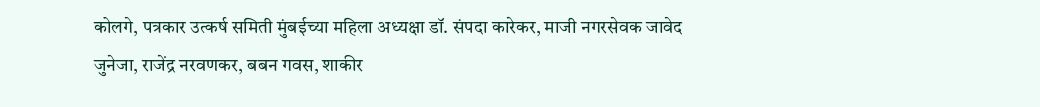कोलगे, पत्रकार उत्कर्ष समिती मुंबईच्या महिला अध्यक्षा डॉ. संपदा कारेकर, माजी नगरसेवक जावेद जुनेजा, राजेंद्र नरवणकर, बबन गवस, शाकीर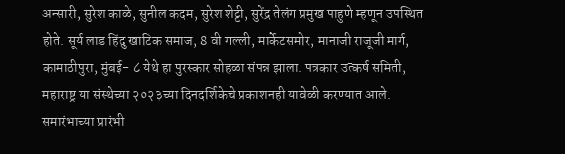अन्सारी, सुरेश काळे, सुनील कदम, सुरेश शेट्टी, सुरेंद्र तेलंग प्रमुख पाहुणे म्हणून उपस्थित होते. सूर्य लाड हिंदु खाटिक समाज, 8 वी गल्ली, मार्केटसमोर, मानाजी राजूजी मार्ग, कामाठीपुरा, मुंबई- ८ येथे हा पुरस्कार सोहळा संपन्न झाला. पत्रकार उत्कर्ष समिती, महाराष्ट्र या संस्थेच्या २०२३च्या दिनदर्शिकेचे प्रकाशनही यावेळी करण्यात आले. समारंभाच्या प्रारंभी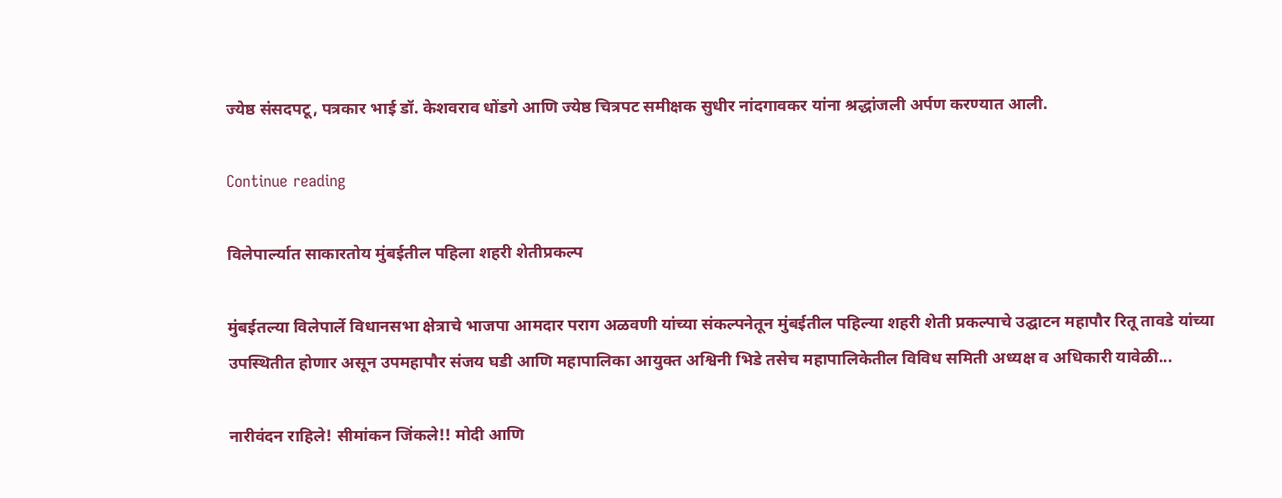ज्येष्ठ संसदपटू, पत्रकार भाई डॉ. केशवराव धोंडगे आणि ज्येष्ठ चित्रपट समीक्षक सुधीर नांदगावकर यांना श्रद्धांजली अर्पण करण्यात आली.

Continue reading

विलेपार्ल्यात साकारतोय मुंबईतील पहिला शहरी शेतीप्रकल्प

मुंबईतल्या विलेपार्ले विधानसभा क्षेत्राचे भाजपा आमदार पराग अळवणी यांच्या संकल्पनेतून मुंबईतील पहिल्या शहरी शेती प्रकल्पाचे उद्घाटन महापौर रितू तावडे यांच्या उपस्थितीत होणार असून उपमहापौर संजय घडी आणि महापालिका आयुक्त अश्विनी भिडे तसेच महापालिकेतील विविध समिती अध्यक्ष व अधिकारी यावेळी...

नारीवंदन राहिले! सीमांकन जिंकले!! मोदी आणि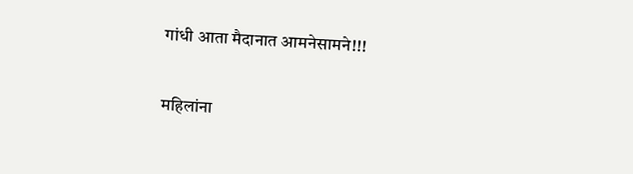गांधी आता मैदानात आमनेसामने!!!

महिलांना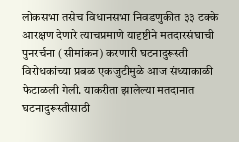लोकसभा तसेच विधानसभा निवडणुकीत ३३ टक्के आरक्षण देणारे त्याचप्रमाणे यादृष्टीने मतदारसंघाची पुनरर्चना (सीमांकन) करणारी घटनादुरूस्ती विरोधकांच्या प्रबळ एकजुटीमुळे आज संध्याकाळी फेटाळली गेली. याकरीता झालेल्या मतदानात घटनादुरूस्तीसाठी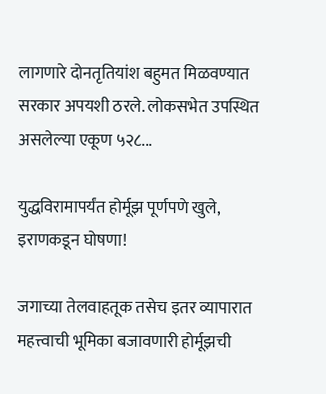लागणारे दोनतृतियांश बहुमत मिळवण्यात सरकार अपयशी ठरले. लोकसभेत उपस्थित असलेल्या एकूण ५२८...

युद्धविरामापर्यंत होर्मूझ पूर्णपणे खुले, इराणकडून घोषणा!

जगाच्या तेलवाहतूक तसेच इतर व्यापारात महत्त्वाची भूमिका बजावणारी होर्मूझची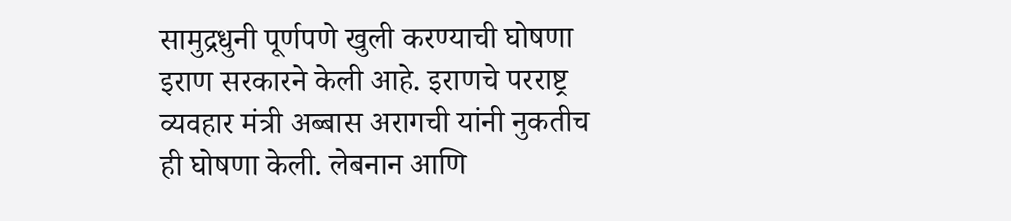सामुद्रधुनी पूर्णपणे खुली करण्याची घोषणा इराण सरकारने केली आहे. इराणचे परराष्ट्र व्यवहार मंत्री अब्बास अरागची यांनी नुकतीच ही घोषणा केली. लेबनान आणि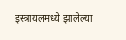इस्त्रायलमध्ये झालेल्या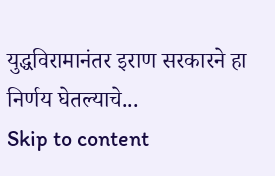युद्धविरामानंतर इराण सरकारने हा निर्णय घेतल्याचे...
Skip to content